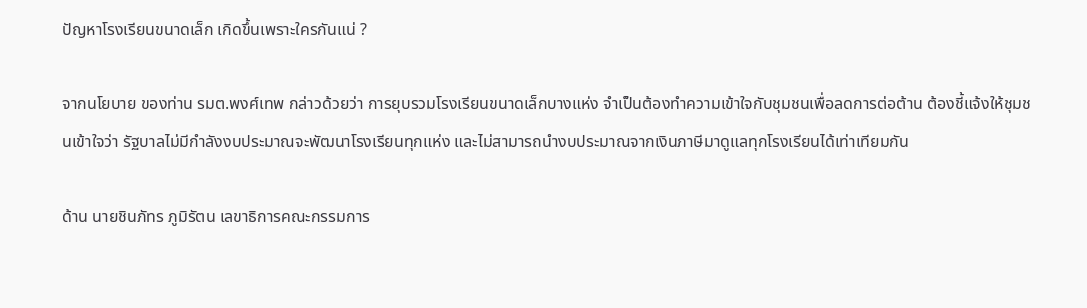ปัญหาโรงเรียนขนาดเล็ก เกิดขึ้นเพราะใครกันแน่ ?

จากนโยบาย ของท่าน รมต.พงศ์เทพ กล่าวด้วยว่า การยุบรวมโรงเรียนขนาดเล็กบางแห่ง จำเป็นต้องทำความเข้าใจกับชุมชนเพื่อลดการต่อต้าน ต้องชี้แจ้งให้ชุมชนเข้าใจว่า รัฐบาลไม่มีกำลังงบประมาณจะพัฒนาโรงเรียนทุกแห่ง และไม่สามารถนำงบประมาณจากเงินภาษีมาดูแลทุกโรงเรียนได้เท่าเทียมกัน

ด้าน นายชินภัทร ภูมิรัตน เลขาธิการคณะกรรมการ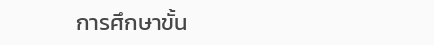การศึกษาขั้น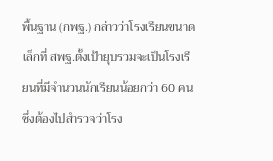พื้นฐาน (กพฐ.) กล่าวว่าโรงเรียนขนาดเล็กที่ สพฐ.ตั้งเป้ายุบรวมจะเป็นโรงเรียนที่มีจำนวนนักเรียนน้อยกว่า 60 คน ซึ่งต้องไปสำรวจว่าโรง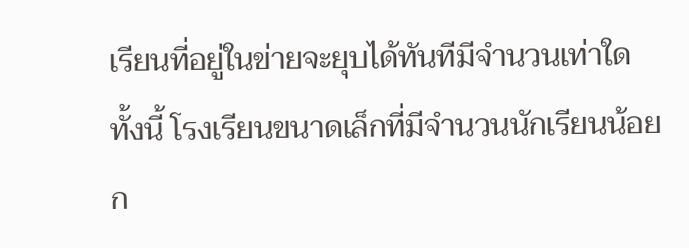เรียนที่อยู่ในข่ายจะยุบได้ทันทีมีจำนวนเท่าใด ทั้งนี้ โรงเรียนขนาดเล็กที่มีจำนวนนักเรียนน้อยก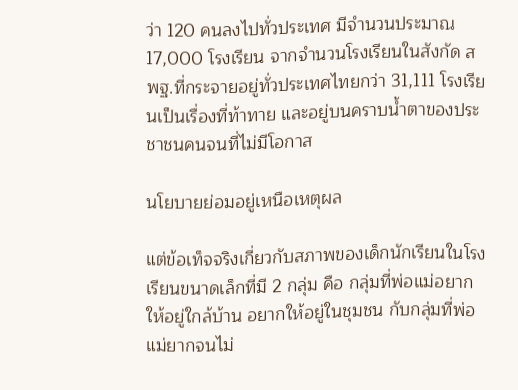ว่า 120 คนลงไปทั่วประเทศ มีจำนวนประมาณ 17,000 โรงเรียน จากจำนวนโรงเรียนในสังกัด สพฐ.ที่กระจายอยู่ทั่วประเทศไทยกว่า 31,111 โรงเรียนเป็นเรื่องที่ท้าทาย และอยู่บนคราบน้ำตาของประชาชนคนจนที่ไม่มีโอกาส

นโยบายย่อมอยู่เหนือเหตุผล

แต่ข้อเท็จจริงเกี่ยวกับสภาพของเด็กนักเรียนในโรงเรียนขนาดเล็กที่มี 2 กลุ่ม คือ กลุ่มที่พ่อแม่อยากให้อยู่ใกล้บ้าน อยากให้อยู่ในชุมชน กับกลุ่มที่พ่อแม่ยากจนไม่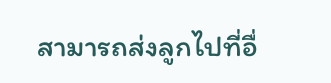สามารถส่งลูกไปที่อื่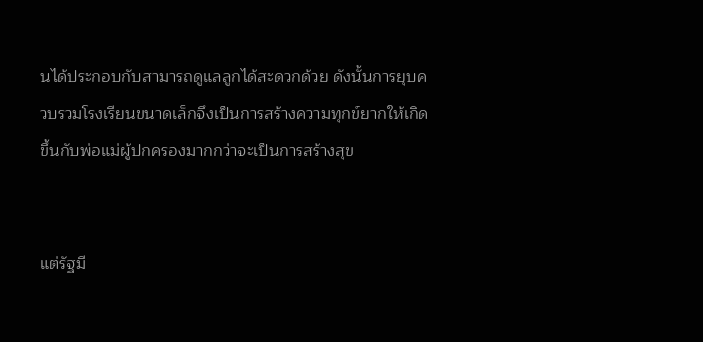นได้ประกอบกับสามารถดูแลลูกได้สะดวกด้วย ดังนั้นการยุบควบรวมโรงเรียนขนาดเล็กจึงเป็นการสร้างความทุกข์ยากให้เกิดขึ้นกับพ่อแม่ผู้ปกครองมากกว่าจะเป็นการสร้างสุข


แต่รัฐมี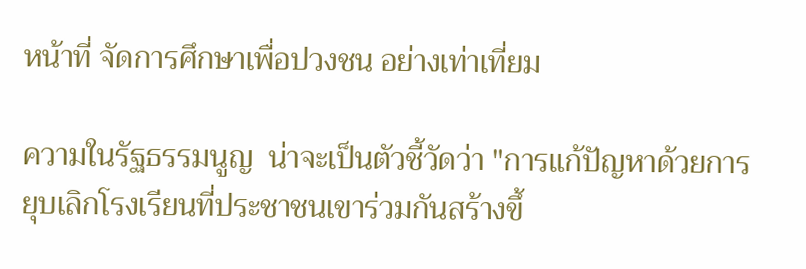หน้าที่ จัดการศึกษาเพื่อปวงชน อย่างเท่าเที่ยม

ความในรัฐธรรมนูญ  น่าจะเป็นตัวชี้วัดว่า "การแก้ปัญหาด้วยการยุบเลิกโรงเรียนที่ประชาชนเขาร่วมกันสร้างขึ้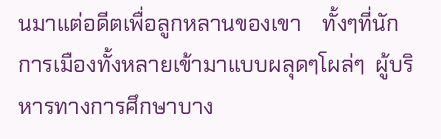นมาแต่อดีตเพื่อลูกหลานของเขา    ทั้งๆที่นักการเมืองทั้งหลายเข้ามาแบบผลุดๆโผล่ๆ  ผู้บริหารทางการศึกษาบาง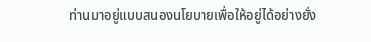ท่านมาอยู่แบบสนองนโยบายเพื่อให้อยู่ได้อย่างยั่ง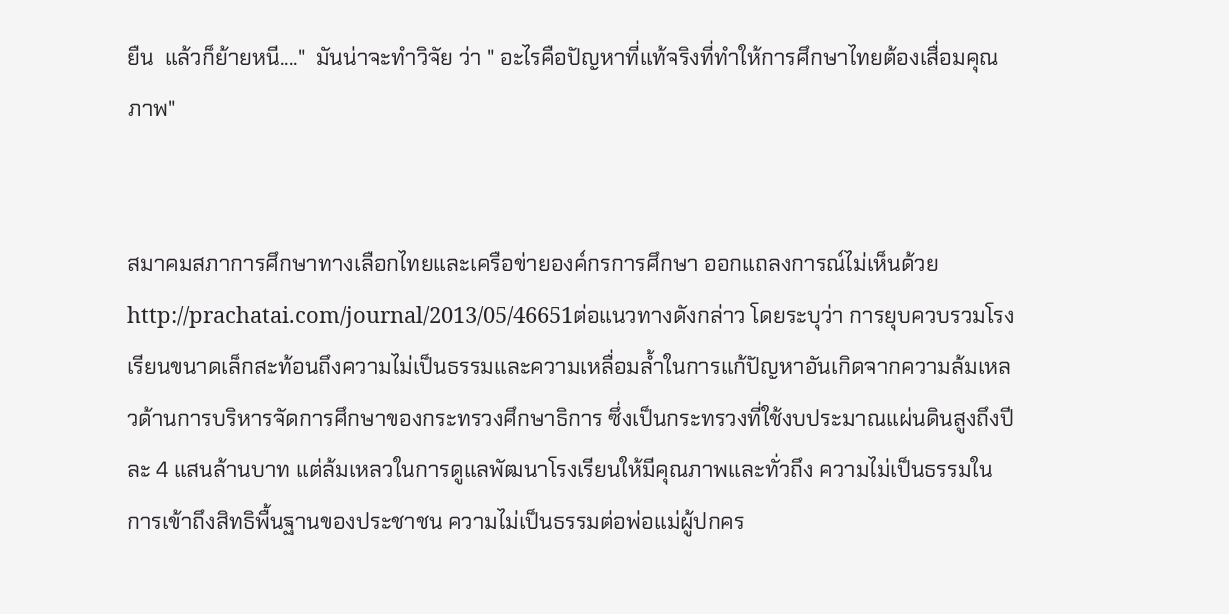ยืน  แล้วก็ย้ายหนี...."  มันน่าจะทำวิจัย ว่า " อะไรคือปัญหาที่แท้จริงที่ทำให้การศึกษาไทยต้องเสื่อมคุณภาพ"


สมาคมสภาการศึกษาทางเลือกไทยและเครือข่ายองค์กรการศึกษา ออกแถลงการณ์ไม่เห็นด้วย http://prachatai.com/journal/2013/05/46651ต่อแนวทางดังกล่าว โดยระบุว่า การยุบควบรวมโรงเรียนขนาดเล็กสะท้อนถึงความไม่เป็นธรรมและความเหลื่อมล้ำในการแก้ปัญหาอันเกิดจากความล้มเหลวด้านการบริหารจัดการศึกษาของกระทรวงศึกษาธิการ ซึ่งเป็นกระทรวงที่ใช้งบประมาณแผ่นดินสูงถึงปีละ 4 แสนล้านบาท แต่ล้มเหลวในการดูแลพัฒนาโรงเรียนให้มีคุณภาพและทั่วถึง ความไม่เป็นธรรมในการเข้าถึงสิทธิพื้นฐานของประชาชน ความไม่เป็นธรรมต่อพ่อแม่ผู้ปกคร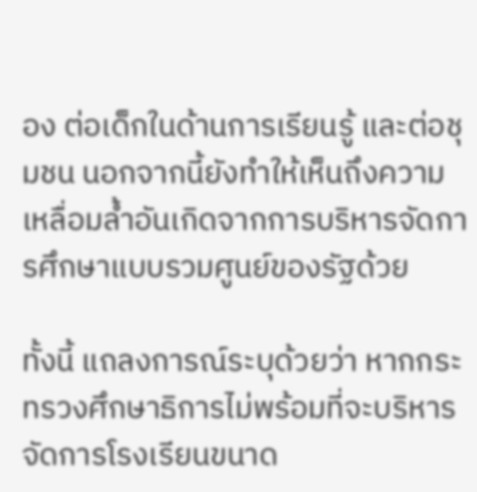อง ต่อเด็กในด้านการเรียนรู้ และต่อชุมชน นอกจากนี้ยังทำให้เห็นถึงความเหลื่อมล้ำอันเกิดจากการบริหารจัดการศึกษาแบบรวมศูนย์ของรัฐด้วย

ทั้งนี้ แถลงการณ์ระบุด้วยว่า หากกระทรวงศึกษาธิการไม่พร้อมที่จะบริหารจัดการโรงเรียนขนาด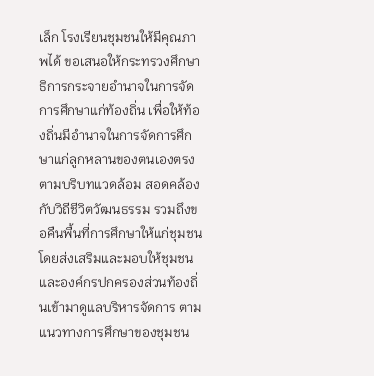เล็ก โรงเรียนชุมชนให้มีคุณภาพได้ ขอเสนอให้กระทรวงศึกษาธิการกระจายอำนาจในการจัดการศึกษาแก่ท้องถิ่น เพื่อให้ท้องถิ่นมีอำนาจในการจัดการศึกษาแก่ลูกหลานของตนเองตรงตามบริบทแวดล้อม สอดคล้องกับวิถีชีวิตวัฒนธรรม รวมถึงขอคืนพื้นที่การศึกษาให้แก่ชุมชน โดยส่งเสริมและมอบให้ชุมชนและองค์กรปกครองส่วนท้องถิ่นเข้ามาดูแลบริหารจัดการ ตามแนวทางการศึกษาของชุมชน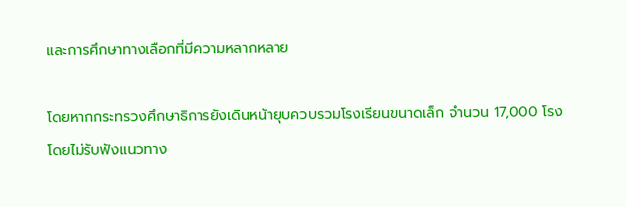และการศึกษาทางเลือกที่มีความหลากหลาย

โดยหากกระทรวงศึกษาธิการยังเดินหน้ายุบควบรวมโรงเรียนขนาดเล็ก จำนวน 17,000 โรง โดยไม่รับฟังแนวทาง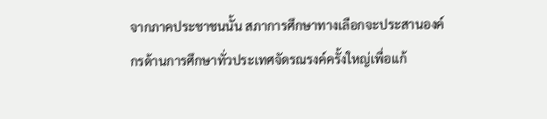จากภาคประชาชนนั้น สภาการศึกษาทางเลือกจะประสานองค์กรด้านการศึกษาทั่วประเทศจัดรณรงค์ครั้งใหญ่เพื่อแก้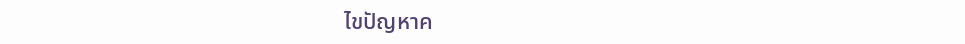ไขปัญหาค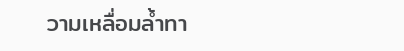วามเหลื่อมล้ำทา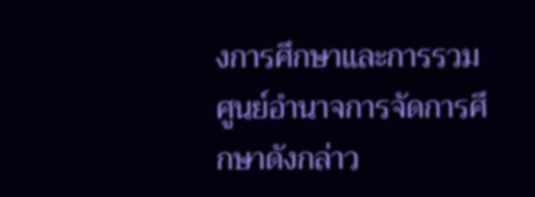งการศึกษาและการรวมศูนย์อำนาจการจัดการศึกษาดังกล่าว